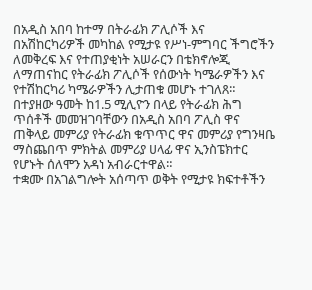በአዲስ አበባ ከተማ በትራፊክ ፖሊሶች እና በአሽከርካሪዎች መካከል የሚታዩ የሥነ-ምግባር ችግሮችን ለመቅረፍ እና የተጠያቂነት አሠራርን በቴክኖሎጂ ለማጠናከር የትራፊክ ፖሊሶች የሰውነት ካሜራዎችን እና የተሽከርካሪ ካሜራዎችን ሊታጠቁ መሆኑ ተገለጸ።
በተያዘው ዓመት ከ1.5 ሚሊዮን በላይ የትራፊክ ሕግ ጥሰቶች መመዝገባቸውን በአዲስ አበባ ፖሊስ ዋና ጠቅላይ መምሪያ የትራፊክ ቁጥጥር ዋና መምሪያ የግንዛቤ ማስጨበጥ ምክትል መምሪያ ሀላፊ ዋና ኢንስፔክተር የሆኑት ሰለሞን አዳነ አብራርተዋል።
ተቋሙ በአገልግሎት አሰጣጥ ወቅት የሚታዩ ክፍተቶችን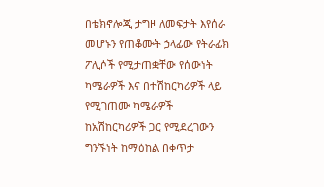በቴክኖሎጂ ታግዞ ለመፍታት እየሰራ መሆኑን የጠቆሙት ኃላፊው የትራፊክ ፖሊሶች የሚታጠቋቸው የሰውነት ካሜራዎች እና በተሽከርካሪዎች ላይ የሚገጠሙ ካሜራዎች ከአሽከርካሪዎች ጋር የሚደረገውን ግንኙነት ከማዕከል በቀጥታ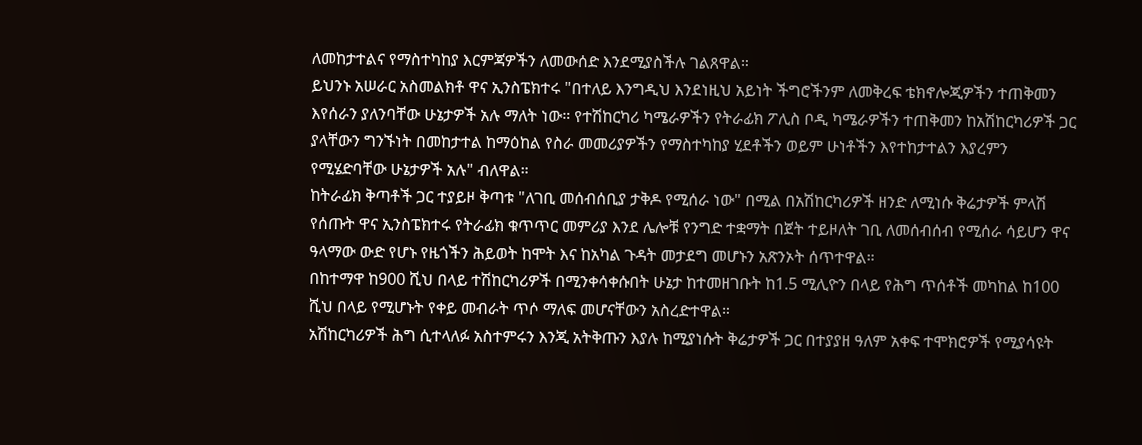ለመከታተልና የማስተካከያ እርምጃዎችን ለመውሰድ እንደሚያስችሉ ገልጸዋል።
ይህንኑ አሠራር አስመልክቶ ዋና ኢንስፔክተሩ "በተለይ እንግዲህ እንደነዚህ አይነት ችግሮችንም ለመቅረፍ ቴክኖሎጂዎችን ተጠቅመን እየሰራን ያለንባቸው ሁኔታዎች አሉ ማለት ነው። የተሽከርካሪ ካሜራዎችን የትራፊክ ፖሊስ ቦዲ ካሜራዎችን ተጠቅመን ከአሽከርካሪዎች ጋር ያላቸውን ግንኙነት በመከታተል ከማዕከል የስራ መመሪያዎችን የማስተካከያ ሂደቶችን ወይም ሁነቶችን እየተከታተልን እያረምን የሚሄድባቸው ሁኔታዎች አሉ" ብለዋል።
ከትራፊክ ቅጣቶች ጋር ተያይዞ ቅጣቱ "ለገቢ መሰብሰቢያ ታቅዶ የሚሰራ ነው" በሚል በአሽከርካሪዎች ዘንድ ለሚነሱ ቅሬታዎች ምላሽ የሰጡት ዋና ኢንስፔክተሩ የትራፊክ ቁጥጥር መምሪያ እንደ ሌሎቹ የንግድ ተቋማት በጀት ተይዞለት ገቢ ለመሰብሰብ የሚሰራ ሳይሆን ዋና ዓላማው ውድ የሆኑ የዜጎችን ሕይወት ከሞት እና ከአካል ጉዳት መታደግ መሆኑን አጽንኦት ሰጥተዋል።
በከተማዋ ከ900 ሺህ በላይ ተሽከርካሪዎች በሚንቀሳቀሱበት ሁኔታ ከተመዘገቡት ከ1.5 ሚሊዮን በላይ የሕግ ጥሰቶች መካከል ከ100 ሺህ በላይ የሚሆኑት የቀይ መብራት ጥሶ ማለፍ መሆናቸውን አስረድተዋል።
አሽከርካሪዎች ሕግ ሲተላለፉ አስተምሩን እንጂ አትቅጡን እያሉ ከሚያነሱት ቅሬታዎች ጋር በተያያዘ ዓለም አቀፍ ተሞክሮዎች የሚያሳዩት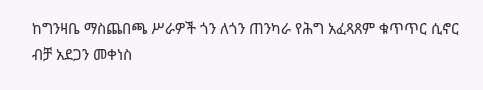ከግንዛቤ ማስጨበጫ ሥራዎች ጎን ለጎን ጠንካራ የሕግ አፈጻጸም ቁጥጥር ሲኖር ብቻ አደጋን መቀነስ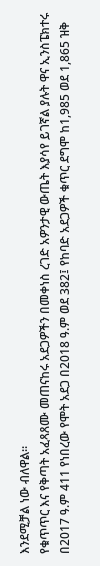እንደሚቻል ነው ብለዋል።
የቁጥጥር እና የቅጣት አፈጻጸሙ መጠናከሩ አደጋዎችን በመቀነስ ረገድ አዎንታዊ ውጤት እያሳየ ይገኛል ያሉት ዋና ኢንስፔክተሩ በ2017 ዓ.ም 411 የነበረው የሞት አደጋ በ2018 ዓ.ም ወደ 382፤ የከባድ አደጋዎች ቁጥር ደግሞ ከ1,985 ወደ 1,865 ዝቅ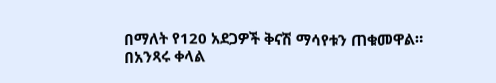በማለት የ120 አደጋዎች ቅናሽ ማሳየቱን ጠቁመዋል።
በአንጻሩ ቀላል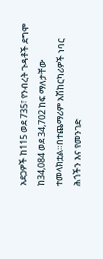አደጋዎች ከ115 ወደ 735፣ የንብረት ጉዳቶች ደግሞ ከ34,084 ወደ 34,702 ከፍ ማለታቸው ተመላክቷል።በተጨማሪም አሽከርካሪዎች ነባር ሕጎችን እና የመንገድ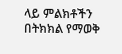ላይ ምልክቶችን በትክክል የማወቅ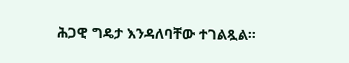ሕጋዊ ግዴታ እንዳለባቸው ተገልጿል።